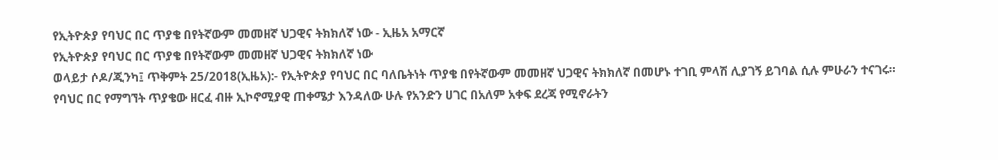የኢትዮጵያ የባህር በር ጥያቄ በየትኛውም መመዘኛ ህጋዊና ትክክለኛ ነው - ኢዜአ አማርኛ
የኢትዮጵያ የባህር በር ጥያቄ በየትኛውም መመዘኛ ህጋዊና ትክክለኛ ነው
ወላይታ ሶዶ/ጂንካ፤ ጥቅምት 25/2018(ኢዜአ):- የኢትዮጵያ የባህር በር ባለቤትነት ጥያቄ በየትኛውም መመዘኛ ህጋዊና ትክክለኛ በመሆኑ ተገቢ ምላሽ ሊያገኝ ይገባል ሲሉ ምሁራን ተናገሩ።
የባህር በር የማግኘት ጥያቄው ዘርፈ ብዙ ኢኮኖሚያዊ ጠቀሜታ እንዳለው ሁሉ የአንድን ሀገር በአለም አቀፍ ደረጃ የሚኖራትን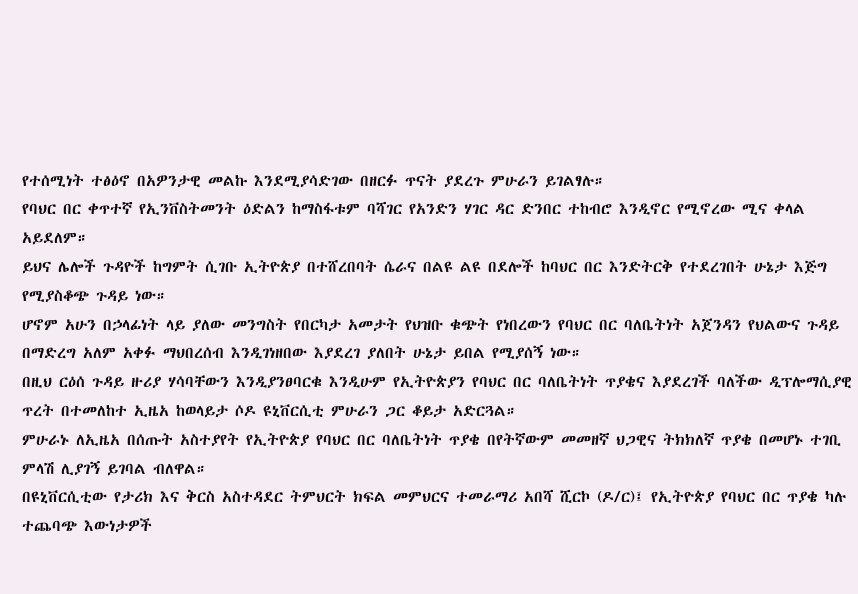የተሰሚነት ተፅዕኖ በአዎንታዊ መልኩ እንደሚያሳድገው በዘርፉ ጥናት ያደረጉ ምሁራን ይገልፃሉ።
የባህር በር ቀጥተኛ የኢንቨስትመንት ዕድልን ከማስፋቱም ባሻገር የአንድን ሃገር ዳር ድንበር ተከብሮ እንዲኖር የሚኖረው ሚና ቀላል አይደለም።
ይህና ሌሎች ጉዳዮች ከግምት ሲገቡ ኢትዮጵያ በተሸረበባት ሴራና በልዩ ልዩ በደሎች ከባህር በር እንድትርቅ የተደረገበት ሁኔታ እጅግ የሚያስቆጭ ጉዳይ ነው።
ሆኖም አሁን በኃላፊነት ላይ ያለው መንግስት የበርካታ አመታት የህዝቡ ቁጭት የነበረውን የባህር በር ባለቤትነት አጀንዳን የህልውና ጉዳይ በማድረግ አለም አቀፉ ማህበረሰብ እንዲገነዘበው እያደረገ ያለበት ሁኔታ ይበል የሚያሰኝ ነው።
በዚህ ርዕሰ ጉዳይ ዙሪያ ሃሳባቸውን እንዲያንፀባርቁ እንዲሁም የኢትዮጵያን የባህር በር ባለቤትነት ጥያቄና እያደረገች ባለችው ዲፕሎማሲያዊ ጥረት በተመለከተ ኢዜአ ከወላይታ ሶዶ ዩኒቨርሲቲ ምሁራን ጋር ቆይታ አድርጓል።
ምሁራኑ ለኢዜአ በሰጡት አስተያየት የኢትዮጵያ የባህር በር ባለቤትነት ጥያቄ በየትኛውም መመዘኛ ህጋዊና ትክክለኛ ጥያቄ በመሆኑ ተገቢ ምላሽ ሊያገኝ ይገባል ብለዋል።
በዩኒቨርሲቲው የታሪክ እና ቅርስ አስተዳደር ትምህርት ክፍል መምህርና ተመራማሪ አበሻ ሺርኮ (ዶ/ር)፤ የኢትዮጵያ የባህር በር ጥያቄ ካሉ ተጨባጭ እውነታዎች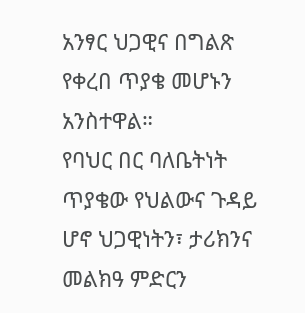አንፃር ህጋዊና በግልጽ የቀረበ ጥያቄ መሆኑን አንስተዋል።
የባህር በር ባለቤትነት ጥያቄው የህልውና ጉዳይ ሆኖ ህጋዊነትን፣ ታሪክንና መልክዓ ምድርን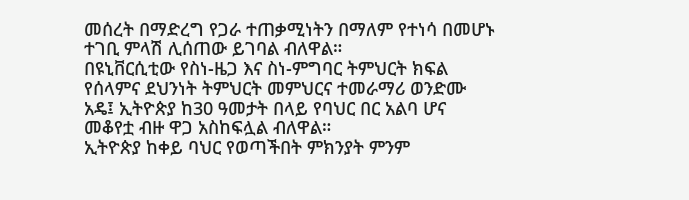መሰረት በማድረግ የጋራ ተጠቃሚነትን በማለም የተነሳ በመሆኑ ተገቢ ምላሽ ሊሰጠው ይገባል ብለዋል።
በዩኒቨርሲቲው የስነ-ዜጋ እና ስነ-ምግባር ትምህርት ክፍል የሰላምና ደህንነት ትምህርት መምህርና ተመራማሪ ወንድሙ አዴ፤ ኢትዮጵያ ከ30 ዓመታት በላይ የባህር በር አልባ ሆና መቆየቷ ብዙ ዋጋ አስከፍሏል ብለዋል።
ኢትዮጵያ ከቀይ ባህር የወጣችበት ምክንያት ምንም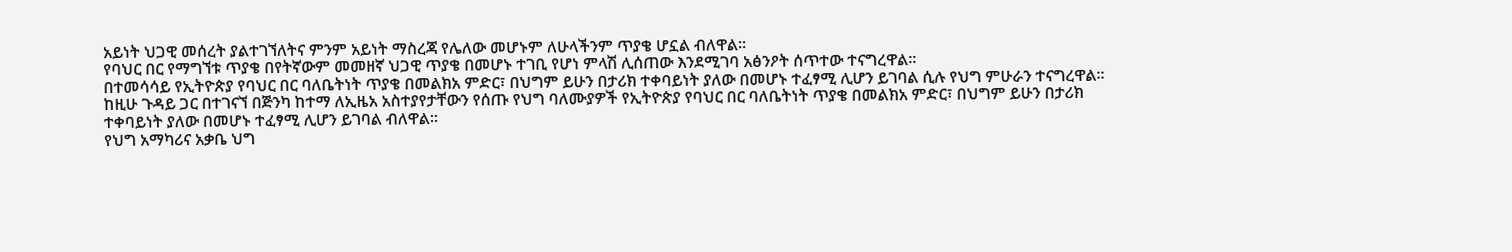አይነት ህጋዊ መሰረት ያልተገኘለትና ምንም አይነት ማስረጃ የሌለው መሆኑም ለሁላችንም ጥያቄ ሆኗል ብለዋል።
የባህር በር የማግኘቱ ጥያቄ በየትኛውም መመዘኛ ህጋዊ ጥያቄ በመሆኑ ተገቢ የሆነ ምላሽ ሊሰጠው እንደሚገባ አፅንዖት ሰጥተው ተናግረዋል።
በተመሳሳይ የኢትዮጵያ የባህር በር ባለቤትነት ጥያቄ በመልክአ ምድር፣ በህግም ይሁን በታሪክ ተቀባይነት ያለው በመሆኑ ተፈፃሚ ሊሆን ይገባል ሲሉ የህግ ምሁራን ተናግረዋል።
ከዚሁ ጉዳይ ጋር በተገናኘ በጅንካ ከተማ ለኢዜአ አስተያየታቸውን የሰጡ የህግ ባለሙያዎች የኢትዮጵያ የባህር በር ባለቤትነት ጥያቄ በመልክአ ምድር፣ በህግም ይሁን በታሪክ ተቀባይነት ያለው በመሆኑ ተፈፃሚ ሊሆን ይገባል ብለዋል።
የህግ አማካሪና አቃቤ ህግ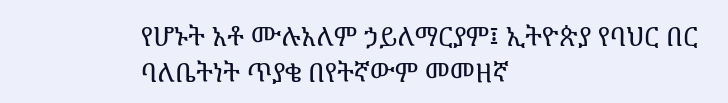የሆኑት አቶ ሙሉአለም ኃይለማርያም፤ ኢትዮጵያ የባህር በር ባለቤትነት ጥያቄ በየትኛውም መመዘኛ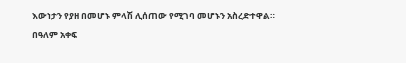እውነታን የያዘ በመሆኑ ምላሽ ሊሰጠው የሚገባ መሆኑን አስረድተዋል።
በዓለም አቀፍ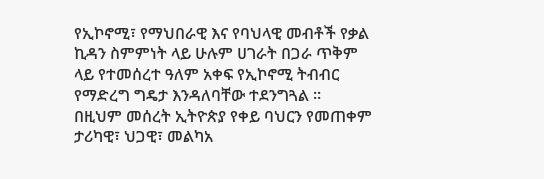የኢኮኖሚ፣ የማህበራዊ እና የባህላዊ መብቶች የቃል ኪዳን ስምምነት ላይ ሁሉም ሀገራት በጋራ ጥቅም ላይ የተመሰረተ ዓለም አቀፍ የኢኮኖሚ ትብብር የማድረግ ግዴታ እንዳለባቸው ተደንግጓል ።
በዚህም መሰረት ኢትዮጵያ የቀይ ባህርን የመጠቀም ታሪካዊ፣ ህጋዊ፣ መልካአ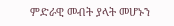ምድራዊ መብት ያላት መሆኑን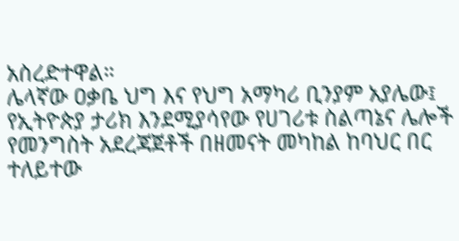አስረድተዋል።
ሌላኛው ዐቃቤ ህግ እና የህግ አማካሪ ቢንያም አያሌው፤ የኢትዮጵያ ታሪክ እንደሚያሳየው የሀገሪቱ ስልጣኔና ሌሎች የመንግስት አደረጃጀቶች በዘመናት መካከል ከባህር በር ተለይተው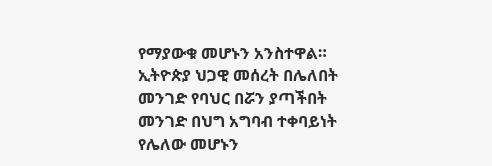የማያውቁ መሆኑን አንስተዋል።
ኢትዮጵያ ህጋዊ መሰረት በሌለበት መንገድ የባህር በሯን ያጣችበት መንገድ በህግ አግባብ ተቀባይነት የሌለው መሆኑን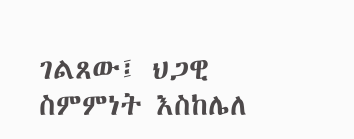ገልጸው፤ ህጋዊ ስምምነት እስከሌለ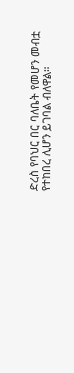ድረስ የባህር በር ባለቤት የመሆን መብቷ የተከበረ ሊሆን ይገባል ብለዋል።